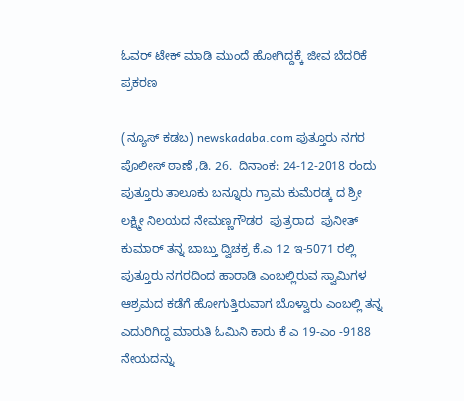ಓವರ್ ಟೇಕ್ ಮಾಡಿ ಮುಂದೆ ಹೋಗಿದ್ದಕ್ಕೆ ಜೀವ ಬೆದರಿಕೆ ಪ್ರಕರಣ

(ನ್ಯೂಸ್ ಕಡಬ) newskadaba.com ಪುತ್ತೂರು ನಗರ ಪೊಲೀಸ್ ಠಾಣೆ ,ಡಿ. 26.  ದಿನಾಂಕ: 24-12-2018 ರಂದು  ಪುತ್ತೂರು ತಾಲೂಕು ಬನ್ನೂರು ಗ್ರಾಮ ಕುಮೆರಡ್ಕ ದ ಶ್ರೀ ಲಕ್ಷ್ಮೀ ನಿಲಯದ ನೇಮಣ್ಣಗೌಡರ  ಪುತ್ರರಾದ  ಪುನೀತ್ ಕುಮಾರ್ ತನ್ನ ಬಾಬ್ತು ದ್ವಿಚಕ್ರ ಕೆ.ಎ 12 ಇ-5071 ರಲ್ಲಿ ಪುತ್ತೂರು ನಗರದಿಂದ ಹಾರಾಡಿ ಎಂಬಲ್ಲಿರುವ ಸ್ವಾಮಿಗಳ ಆಶ್ರಮದ ಕಡೆಗೆ ಹೋಗುತ್ತಿರುವಾಗ ಬೊಳ್ವಾರು ಎಂಬಲ್ಲಿ ತನ್ನ ಎದುರಿಗಿದ್ದ ಮಾರುತಿ ಓಮಿನಿ ಕಾರು ಕೆ ಎ 19-ಎಂ -9188 ನೇಯದನ್ನು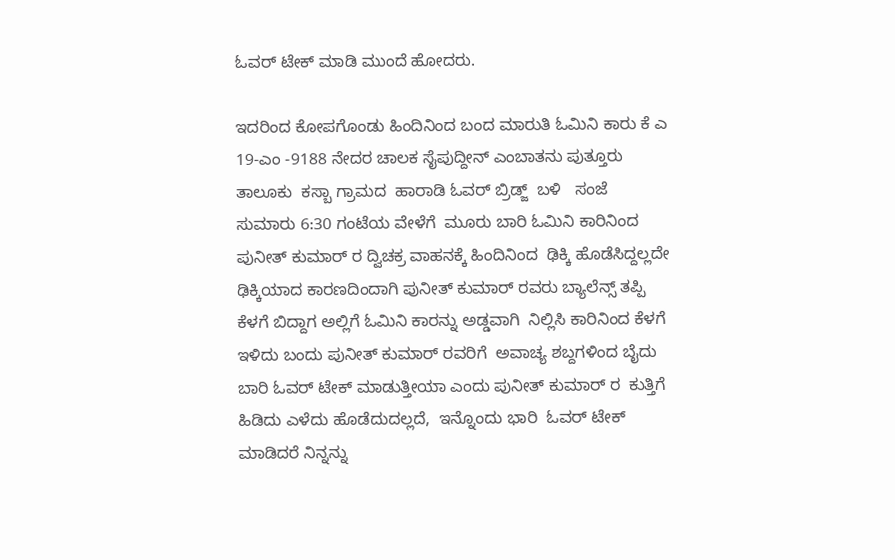ಓವರ್ ಟೇಕ್ ಮಾಡಿ ಮುಂದೆ ಹೋದರು.

ಇದರಿಂದ ಕೋಪಗೊಂಡು ಹಿಂದಿನಿಂದ ಬಂದ ಮಾರುತಿ ಓಮಿನಿ ಕಾರು ಕೆ ಎ 19-ಎಂ -9188 ನೇದರ ಚಾಲಕ ಸೈಪುದ್ದೀನ್ ಎಂಬಾತನು ಪುತ್ತೂರು ತಾಲೂಕು  ಕಸ್ಬಾ ಗ್ರಾಮದ  ಹಾರಾಡಿ ಓವರ್ ಬ್ರಿಡ್ಜ್  ಬಳಿ   ಸಂಜೆ ಸುಮಾರು 6:30 ಗಂಟೆಯ ವೇಳೆಗೆ  ಮೂರು ಬಾರಿ ಓಮಿನಿ ಕಾರಿನಿಂದ  ಪುನೀತ್ ಕುಮಾರ್ ರ ದ್ವಿಚಕ್ರ ವಾಹನಕ್ಕೆ ಹಿಂದಿನಿಂದ  ಢಿಕ್ಕಿ ಹೊಡೆಸಿದ್ದಲ್ಲದೇ  ಢಿಕ್ಕಿಯಾದ ಕಾರಣದಿಂದಾಗಿ ಪುನೀತ್ ಕುಮಾರ್ ರವರು ಬ್ಯಾಲೆನ್ಸ್ ತಪ್ಪಿ ಕೆಳಗೆ ಬಿದ್ದಾಗ ಅಲ್ಲಿಗೆ ಓಮಿನಿ ಕಾರನ್ನು ಅಡ್ಡವಾಗಿ  ನಿಲ್ಲಿಸಿ ಕಾರಿನಿಂದ ಕೆಳಗೆ ಇಳಿದು ಬಂದು ಪುನೀತ್ ಕುಮಾರ್ ರವರಿಗೆ  ಅವಾಚ್ಯ ಶಬ್ದಗಳಿಂದ ಬೈದು ಬಾರಿ ಓವರ್ ಟೇಕ್ ಮಾಡುತ್ತೀಯಾ ಎಂದು ಪುನೀತ್ ಕುಮಾರ್ ರ  ಕುತ್ತಿಗೆ ಹಿಡಿದು ಎಳೆದು ಹೊಡೆದುದಲ್ಲದೆ,  ಇನ್ನೊಂದು ಭಾರಿ  ಓವರ್ ಟೇಕ್ ಮಾಡಿದರೆ ನಿನ್ನನ್ನು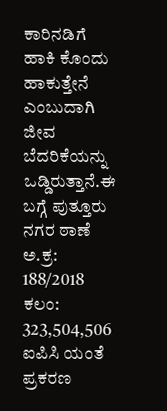ಕಾರಿನಡಿಗೆ ಹಾಕಿ ಕೊಂದು ಹಾಕುತ್ತೇನೆ ಎಂಬುದಾಗಿ ಜೀವ ಬೆದರಿಕೆಯನ್ನು ಒಡ್ಡಿರುತ್ತಾನೆ.ಈ ಬಗ್ಗೆ ಪುತ್ತೂರು ನಗರ ಠಾಣೆ  ಅ.ಕ್ರ: 188/2018  ಕಲಂ:  323,504,506 ಐಪಿಸಿ ಯಂತೆ ಪ್ರಕರಣ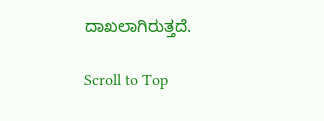ದಾಖಲಾಗಿರುತ್ತದೆ.

Scroll to Top